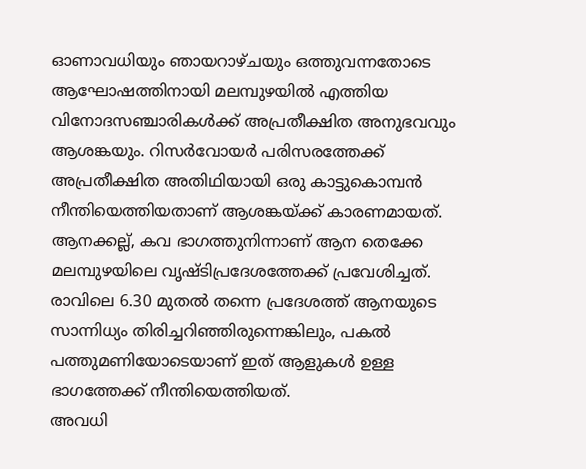ഓണാവധിയും ഞായറാഴ്ചയും ഒത്തുവന്നതോടെ ആഘോഷത്തിനായി മലമ്പുഴയിൽ എത്തിയ വിനോദസഞ്ചാരികൾക്ക് അപ്രതീക്ഷിത അനുഭവവും ആശങ്കയും. റിസർവോയർ പരിസരത്തേക്ക് അപ്രതീക്ഷിത അതിഥിയായി ഒരു കാട്ടുകൊമ്പൻ നീന്തിയെത്തിയതാണ് ആശങ്കയ്ക്ക് കാരണമായത്.
ആനക്കല്ല്, കവ ഭാഗത്തുനിന്നാണ് ആന തെക്കേ മലമ്പുഴയിലെ വൃഷ്ടിപ്രദേശത്തേക്ക് പ്രവേശിച്ചത്. രാവിലെ 6.30 മുതൽ തന്നെ പ്രദേശത്ത് ആനയുടെ സാന്നിധ്യം തിരിച്ചറിഞ്ഞിരുന്നെങ്കിലും, പകൽ പത്തുമണിയോടെയാണ് ഇത് ആളുകൾ ഉള്ള ഭാഗത്തേക്ക് നീന്തിയെത്തിയത്.
അവധി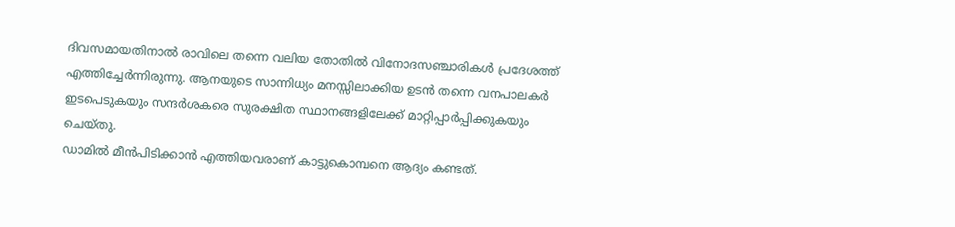ദിവസമായതിനാൽ രാവിലെ തന്നെ വലിയ തോതിൽ വിനോദസഞ്ചാരികൾ പ്രദേശത്ത് എത്തിച്ചേർന്നിരുന്നു. ആനയുടെ സാന്നിധ്യം മനസ്സിലാക്കിയ ഉടൻ തന്നെ വനപാലകർ ഇടപെടുകയും സന്ദർശകരെ സുരക്ഷിത സ്ഥാനങ്ങളിലേക്ക് മാറ്റിപ്പാർപ്പിക്കുകയും ചെയ്തു.
ഡാമിൽ മീൻപിടിക്കാൻ എത്തിയവരാണ് കാട്ടുകൊമ്പനെ ആദ്യം കണ്ടത്.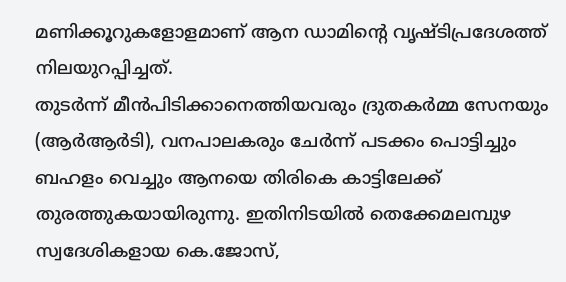മണിക്കൂറുകളോളമാണ് ആന ഡാമിന്റെ വൃഷ്ടിപ്രദേശത്ത് നിലയുറപ്പിച്ചത്.
തുടർന്ന് മീൻപിടിക്കാനെത്തിയവരും ദ്രുതകർമ്മ സേനയും (ആർആർടി), വനപാലകരും ചേർന്ന് പടക്കം പൊട്ടിച്ചും ബഹളം വെച്ചും ആനയെ തിരികെ കാട്ടിലേക്ക് തുരത്തുകയായിരുന്നു. ഇതിനിടയിൽ തെക്കേമലമ്പുഴ സ്വദേശികളായ കെ.ജോസ്,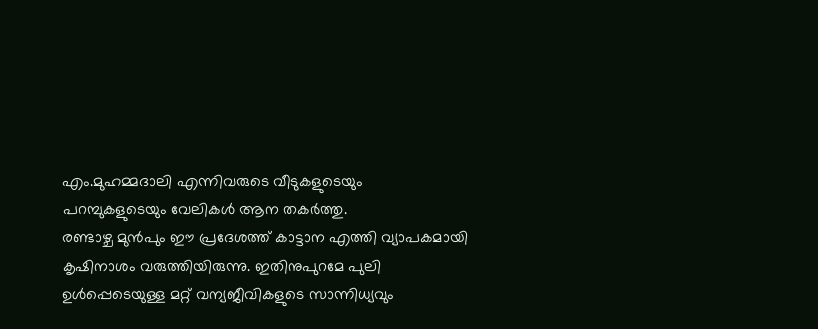എം.മുഹമ്മദാലി എന്നിവരുടെ വീടുകളുടെയും പറമ്പുകളുടെയും വേലികൾ ആന തകർത്തു.
രണ്ടാഴ്ച മുൻപും ഈ പ്രദേശത്ത് കാട്ടാന എത്തി വ്യാപകമായി കൃഷിനാശം വരുത്തിയിരുന്നു. ഇതിനുപുറമേ പുലി ഉൾപ്പെടെയുള്ള മറ്റ് വന്യജീവികളുടെ സാന്നിധ്യവും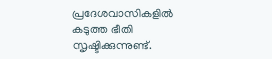പ്രദേശവാസികളിൽ കടുത്ത ഭീതി സൃഷ്ടിക്കുന്നുണ്ട്.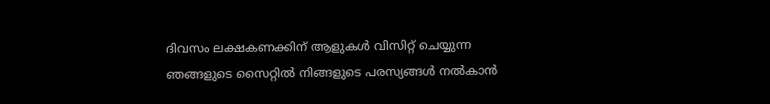ദിവസം ലക്ഷകണക്കിന് ആളുകൾ വിസിറ്റ് ചെയ്യുന്ന ഞങ്ങളുടെ സൈറ്റിൽ നിങ്ങളുടെ പരസ്യങ്ങൾ നൽകാൻ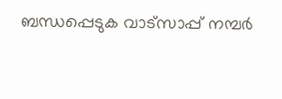ബന്ധപ്പെടുക വാട്സാപ്പ് നമ്പർ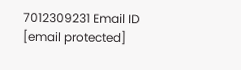7012309231 Email ID [email protected]